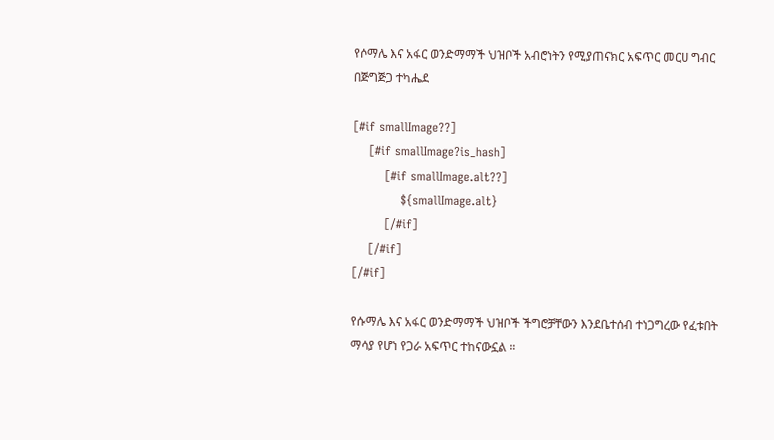የሶማሌ እና አፋር ወንድማማች ህዝቦች አብሮነትን የሚያጠናክር አፍጥር መርሀ ግብር በጅግጅጋ ተካሔደ

[#if smallImage??]
    [#if smallImage?is_hash]
        [#if smallImage.alt??]
            ${smallImage.alt}
        [/#if]
    [/#if]
[/#if]

የሱማሌ እና አፋር ወንድማማች ህዝቦች ችግሮቻቸውን እንደቤተሰብ ተነጋግረው የፈቱበት ማሳያ የሆነ የጋራ አፍጥር ተከናውኗል ።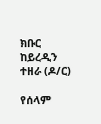ክቡር ከይረዲን ተዘራ (ዶ/ር)

የሰላም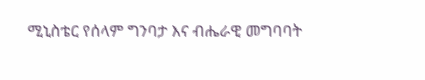ሚኒስቴር የሰላም ግንባታ እና ብሔራዊ መግባባት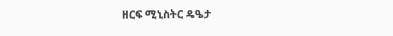ዘርፍ ሚኒስትር ዴዔታ